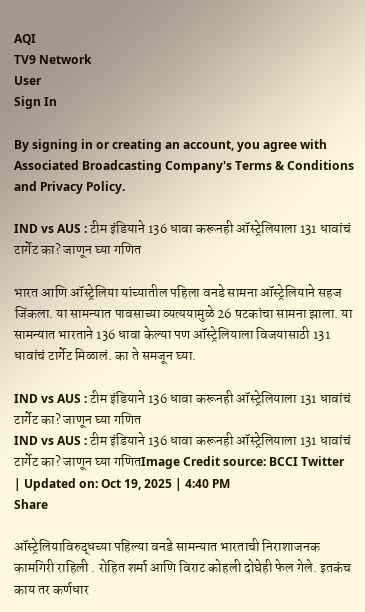AQI
TV9 Network
User
Sign In

By signing in or creating an account, you agree with Associated Broadcasting Company's Terms & Conditions and Privacy Policy.

IND vs AUS : टीम इंडियाने 136 धावा करूनही ऑस्ट्रेलियाला 131 धावांचं टार्गेट का? जाणून घ्या गणित

भारत आणि ऑस्ट्रेलिया यांच्यातील पहिला वनडे सामना ऑस्ट्रेलियाने सहज जिंकला. या सामन्यात पावसाच्या व्यत्ययामुळे 26 षटकांचा सामना झाला. या सामन्यात भारताने 136 धावा केल्या पण ऑस्ट्रेलियाला विजयासाठी 131 धावांचं टार्गेट मिळालं. का ते समजून घ्या.

IND vs AUS : टीम इंडियाने 136 धावा करूनही ऑस्ट्रेलियाला 131 धावांचं टार्गेट का? जाणून घ्या गणित
IND vs AUS : टीम इंडियाने 136 धावा करूनही ऑस्ट्रेलियाला 131 धावांचं टार्गेट का? जाणून घ्या गणितImage Credit source: BCCI Twitter
| Updated on: Oct 19, 2025 | 4:40 PM
Share

ऑस्ट्रेलियाविरुद्धच्या पहिल्या वनडे सामन्यात भारताची निराशाजनक कामगिरी राहिली . रोहित शर्मा आणि विराट कोहली दोघेही फेल गेले. इतकंच काय तर कर्णधार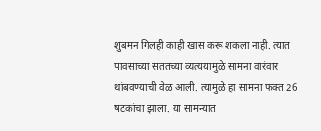शुबमन गिलही काही खास करू शकला नाही. त्यात पावसाच्या सततच्या व्यत्ययामुळे सामना वारंवार थांबवण्याची वेळ आली. त्यामुळे हा सामना फक्त 26 षटकांचा झाला. या सामन्यात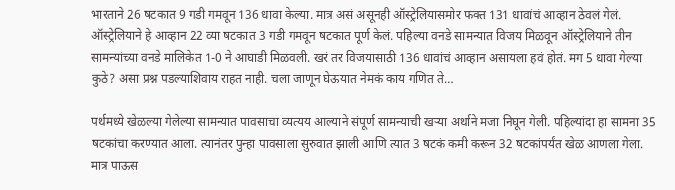भारताने 26 षटकात 9 गडी गमवून 136 धावा केल्या. मात्र असं असूनही ऑस्ट्रेलियासमोर फक्त 131 धावांचं आव्हान ठेवलं गेलं. ऑस्ट्रेलियाने हे आव्हान 22 व्या षटकात 3 गडी गमवून षटकात पूर्ण केलं. पहिल्या वनडे सामन्यात विजय मिळवून ऑस्ट्रेलियाने तीन सामन्यांच्या वनडे मालिकेत 1-0 ने आघाडी मिळवली. खरं तर विजयासाठी 136 धावांचं आव्हान असायला हवं होतं. मग 5 धावा गेल्या कुठे? असा प्रश्न पडल्याशिवाय राहत नाही. चला जाणून घेऊयात नेमकं काय गणित ते…

पर्थमध्ये खेळल्या गेलेल्या सामन्यात पावसाचा व्यत्यय आल्याने संपूर्ण सामन्याची खऱ्या अर्थाने मजा निघून गेली. पहिल्यांदा हा सामना 35 षटकांचा करण्यात आला. त्यानंतर पुन्हा पावसाला सुरुवात झाली आणि त्यात 3 षटकं कमी करून 32 षटकांपर्यंत खेळ आणला गेला. मात्र पाऊस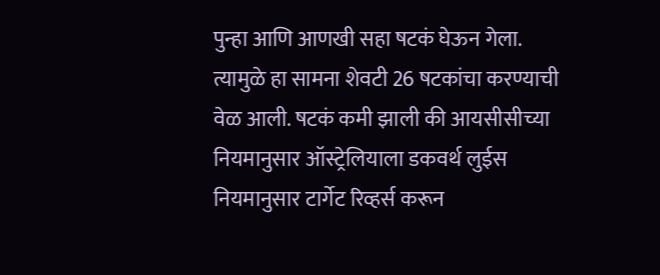पुन्हा आणि आणखी सहा षटकं घेऊन गेला. त्यामुळे हा सामना शेवटी 26 षटकांचा करण्याची वेळ आली. षटकं कमी झाली की आयसीसीच्या नियमानुसार ऑस्ट्रेलियाला डकवर्थ लुईस नियमानुसार टार्गेट रिव्हर्स करून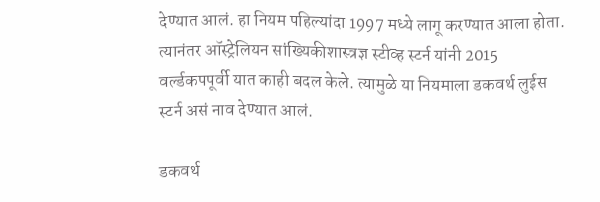देण्यात आलं. हा नियम पहिल्यांदा 1997 मध्ये लागू करण्यात आला होता. त्यानंतर ऑस्ट्रेलियन सांख्यिकीशास्त्रज्ञ स्टीव्ह स्टर्न यांनी 2015 वर्ल्डकपपूर्वी यात काही बदल केले. त्यामुळे या नियमाला डकवर्थ लुईस स्टर्न असं नाव देण्यात आलं.

डकवर्थ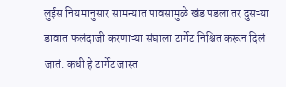लुईस नियमानुसार सामन्यात पावसामुळे खंड पडला तर दुसऱ्या डावात फलंदाजी करणाऱ्या संघाला टार्गेट निश्चित करून दिलं जातं. कधी हे टार्गेट जास्त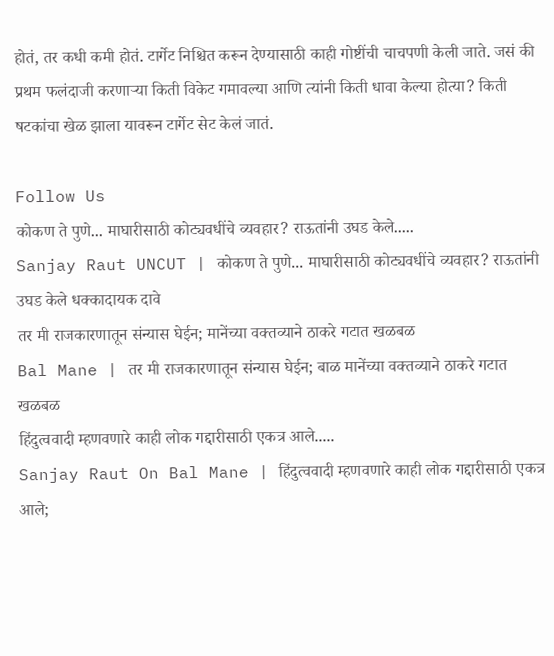होतं, तर कधी कमी होतं. टार्गेट निश्चित करून देण्यासाठी काही गोष्टींची चाचपणी केली जाते. जसं की प्रथम फलंदाजी करणाऱ्या किती विकेट गमावल्या आणि त्यांनी किती धावा केल्या होत्या? किती षटकांचा खेळ झाला यावरून टार्गेट सेट केलं जातं.

Follow Us
कोकण ते पुणे... माघारीसाठी कोट्यवधींचे व्यवहार? राऊतांनी उघड केले.....
Sanjay Raut UNCUT | कोकण ते पुणे... माघारीसाठी कोट्यवधींचे व्यवहार? राऊतांनी उघड केले धक्कादायक दावे
तर मी राजकारणातून संन्यास घेईन; मानेंच्या वक्तव्याने ठाकरे गटात खळबळ
Bal Mane | तर मी राजकारणातून संन्यास घेईन; बाळ मानेंच्या वक्तव्याने ठाकरे गटात खळबळ
हिंदुत्ववादी म्हणवणारे काही लोक गद्दारीसाठी एकत्र आले.....
Sanjay Raut On Bal Mane | हिंदुत्ववादी म्हणवणारे काही लोक गद्दारीसाठी एकत्र आले;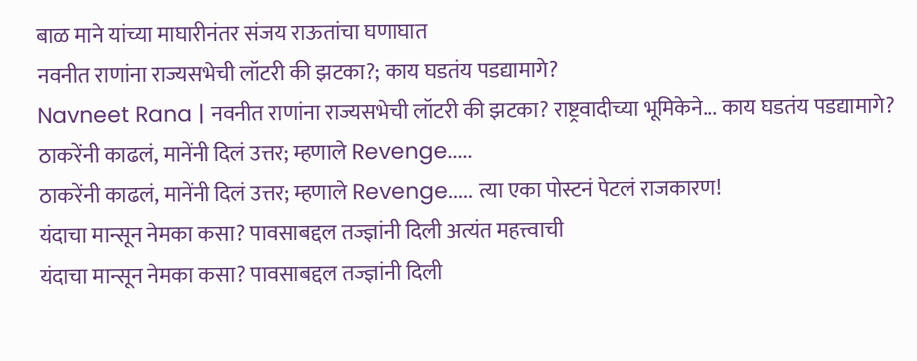बाळ माने यांच्या माघारीनंतर संजय राऊतांचा घणाघात
नवनीत राणांना राज्यसभेची लॉटरी की झटका?; काय घडतंय पडद्यामागे?
Navneet Rana | नवनीत राणांना राज्यसभेची लॉटरी की झटका? राष्ट्रवादीच्या भूमिकेने... काय घडतंय पडद्यामागे?
ठाकरेंनी काढलं, मानेंनी दिलं उत्तर; म्हणाले Revenge.....
ठाकरेंनी काढलं, मानेंनी दिलं उत्तर; म्हणाले Revenge..... त्या एका पोस्टनं पेटलं राजकारण!
यंदाचा मान्सून नेमका कसा? पावसाबद्दल तज्ज्ञांनी दिली अत्यंत महत्त्वाची
यंदाचा मान्सून नेमका कसा? पावसाबद्दल तज्ज्ञांनी दिली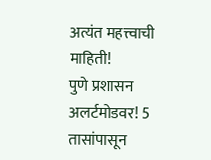अत्यंत महत्त्वाची माहिती!
पुणे प्रशासन अलर्टमोडवर! 5 तासांपासून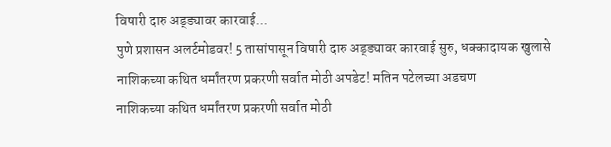विषारी दारु अड्ड्यावर कारवाई...
पुणे प्रशासन अलर्टमोडवर! 5 तासांपासून विषारी दारु अड्ड्यावर कारवाई सुरु, धक्कादायक खुलासे
नाशिकच्या कथित धर्मांतरण प्रकरणी सर्वात मोठी अपडेट! मतिन पटेलच्या अडचण
नाशिकच्या कथित धर्मांतरण प्रकरणी सर्वात मोठी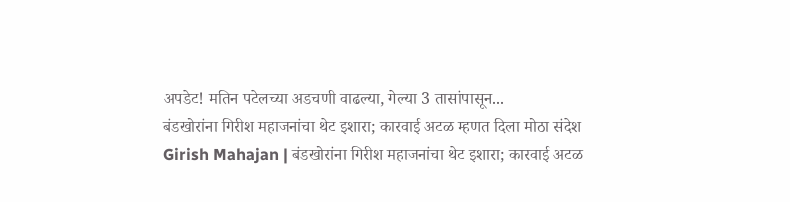अपडेट! मतिन पटेलच्या अडचणी वाढल्या, गेल्या 3 तासांपासून...
बंडखोरांना गिरीश महाजनांचा थेट इशारा; कारवाई अटळ म्हणत दिला मोठा संदेश
Girish Mahajan | बंडखोरांना गिरीश महाजनांचा थेट इशारा; कारवाई अटळ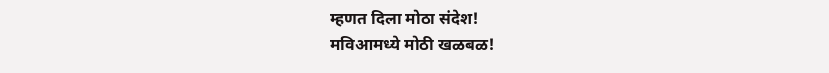म्हणत दिला मोठा संदेश!
मविआमध्ये मोठी खळबळ!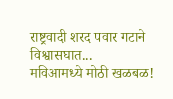राष्ट्रवादी शरद पवार गटाने विश्वासघात...
मविआमध्ये मोठी खळबळ!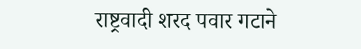राष्ट्रवादी शरद पवार गटाने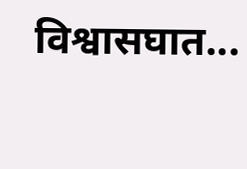विश्वासघात...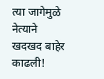त्या जागेमुळे नेत्याने खदखद बाहेर काढली!